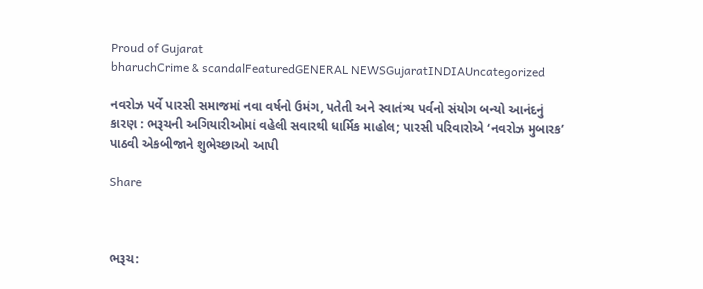Proud of Gujarat
bharuchCrime & scandalFeaturedGENERAL NEWSGujaratINDIAUncategorized

નવરોઝ પર્વે પારસી સમાજમાં નવા વર્ષનો ઉમંગ, પતેતી અને સ્વાતંત્ર્ય પર્વનો સંયોગ બન્યો આનંદનું કારણ : ભરૂચની અગિયારીઓમાં વહેલી સવારથી ધાર્મિક માહોલ; પારસી પરિવારોએ ‘નવરોઝ મુબારક’ પાઠવી એકબીજાને શુભેચ્છાઓ આપી

Share



ભરૂચ: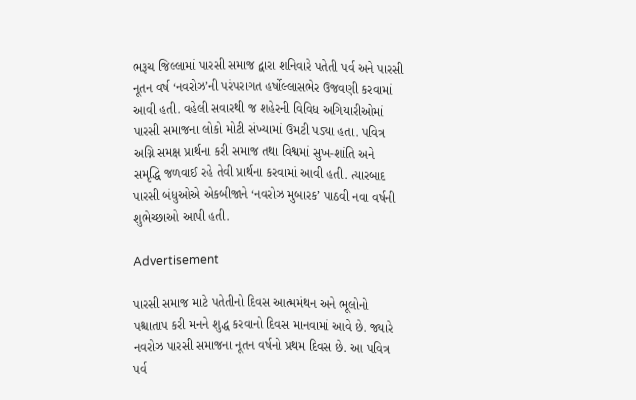ભરૂચ જિલ્લામાં પારસી સમાજ દ્વારા શનિવારે પતેતી પર્વ અને પારસી નૂતન વર્ષ ‘નવરોઝ’ની પરંપરાગત હર્ષોલ્લાસભેર ઉજવણી કરવામાં આવી હતી. વહેલી સવારથી જ શહેરની વિવિધ અગિયારીઓમાં પારસી સમાજના લોકો મોટી સંખ્યામાં ઉમટી પડ્યા હતા. પવિત્ર અગ્નિ સમક્ષ પ્રાર્થના કરી સમાજ તથા વિશ્વમાં સુખ-શાંતિ અને સમૃદ્ધિ જળવાઈ રહે તેવી પ્રાર્થના કરવામાં આવી હતી. ત્યારબાદ પારસી બંધુઓએ એકબીજાને ‘નવરોઝ મુબારક’ પાઠવી નવા વર્ષની શુભેચ્છાઓ આપી હતી.

Advertisement

પારસી સમાજ માટે પતેતીનો દિવસ આત્મમંથન અને ભૂલોનો પશ્ચાતાપ કરી મનને શુદ્ધ કરવાનો દિવસ માનવામાં આવે છે. જ્યારે નવરોઝ પારસી સમાજના નૂતન વર્ષનો પ્રથમ દિવસ છે. આ પવિત્ર પર્વ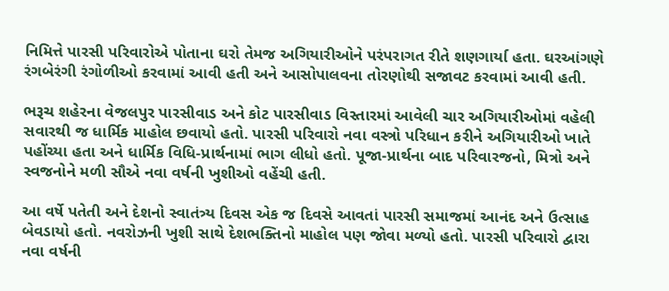નિમિત્તે પારસી પરિવારોએ પોતાના ઘરો તેમજ અગિયારીઓને પરંપરાગત રીતે શણગાર્યા હતા. ઘરઆંગણે રંગબેરંગી રંગોળીઓ કરવામાં આવી હતી અને આસોપાલવના તોરણોથી સજાવટ કરવામાં આવી હતી.

ભરૂચ શહેરના વેજલપુર પારસીવાડ અને કોટ પારસીવાડ વિસ્તારમાં આવેલી ચાર અગિયારીઓમાં વહેલી સવારથી જ ધાર્મિક માહોલ છવાયો હતો. પારસી પરિવારો નવા વસ્ત્રો પરિધાન કરીને અગિયારીઓ ખાતે પહોંચ્યા હતા અને ધાર્મિક વિધિ-પ્રાર્થનામાં ભાગ લીધો હતો. પૂજા-પ્રાર્થના બાદ પરિવારજનો, મિત્રો અને સ્વજનોને મળી સૌએ નવા વર્ષની ખુશીઓ વહેંચી હતી.

આ વર્ષે પતેતી અને દેશનો સ્વાતંત્ર્ય દિવસ એક જ દિવસે આવતાં પારસી સમાજમાં આનંદ અને ઉત્સાહ બેવડાયો હતો. નવરોઝની ખુશી સાથે દેશભક્તિનો માહોલ પણ જોવા મળ્યો હતો. પારસી પરિવારો દ્વારા નવા વર્ષની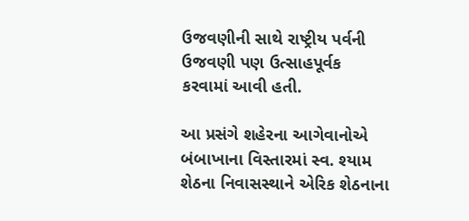ઉજવણીની સાથે રાષ્ટ્રીય પર્વની ઉજવણી પણ ઉત્સાહપૂર્વક કરવામાં આવી હતી.

આ પ્રસંગે શહેરના આગેવાનોએ બંબાખાના વિસ્તારમાં સ્વ. શ્યામ શેઠના નિવાસસ્થાને એરિક શેઠનાના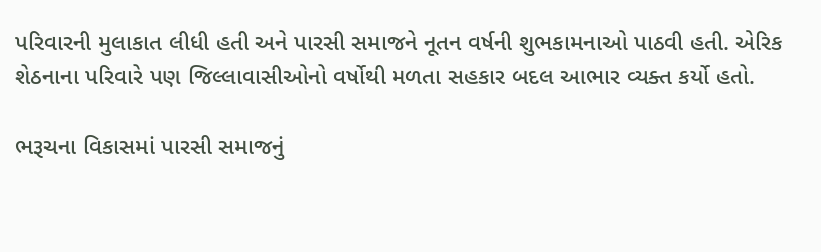પરિવારની મુલાકાત લીધી હતી અને પારસી સમાજને નૂતન વર્ષની શુભકામનાઓ પાઠવી હતી. એરિક શેઠનાના પરિવારે પણ જિલ્લાવાસીઓનો વર્ષોથી મળતા સહકાર બદલ આભાર વ્યક્ત કર્યો હતો.

ભરૂચના વિકાસમાં પારસી સમાજનું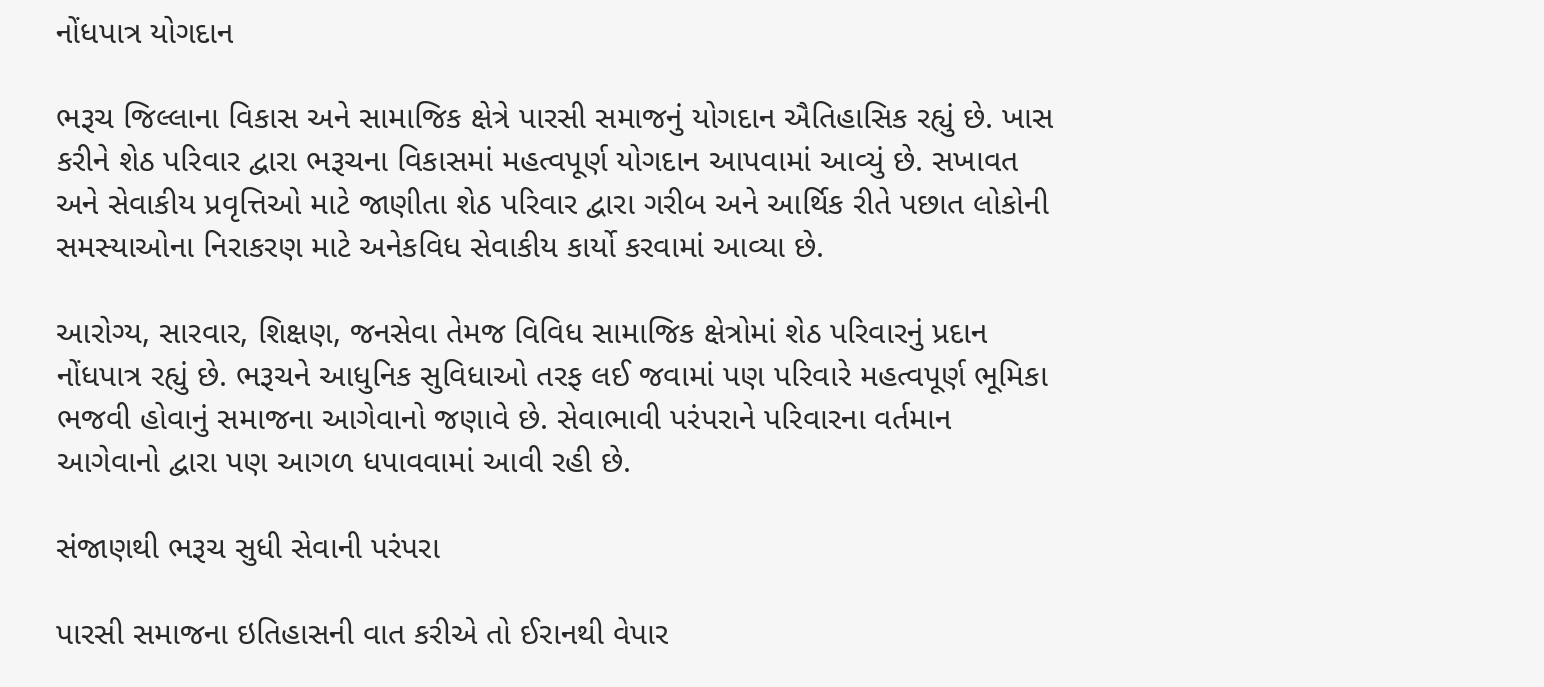નોંધપાત્ર યોગદાન

ભરૂચ જિલ્લાના વિકાસ અને સામાજિક ક્ષેત્રે પારસી સમાજનું યોગદાન ઐતિહાસિક રહ્યું છે. ખાસ કરીને શેઠ પરિવાર દ્વારા ભરૂચના વિકાસમાં મહત્વપૂર્ણ યોગદાન આપવામાં આવ્યું છે. સખાવત અને સેવાકીય પ્રવૃત્તિઓ માટે જાણીતા શેઠ પરિવાર દ્વારા ગરીબ અને આર્થિક રીતે પછાત લોકોની સમસ્યાઓના નિરાકરણ માટે અનેકવિધ સેવાકીય કાર્યો કરવામાં આવ્યા છે.

આરોગ્ય, સારવાર, શિક્ષણ, જનસેવા તેમજ વિવિધ સામાજિક ક્ષેત્રોમાં શેઠ પરિવારનું પ્રદાન નોંધપાત્ર રહ્યું છે. ભરૂચને આધુનિક સુવિધાઓ તરફ લઈ જવામાં પણ પરિવારે મહત્વપૂર્ણ ભૂમિકા ભજવી હોવાનું સમાજના આગેવાનો જણાવે છે. સેવાભાવી પરંપરાને પરિવારના વર્તમાન આગેવાનો દ્વારા પણ આગળ ધપાવવામાં આવી રહી છે.

સંજાણથી ભરૂચ સુધી સેવાની પરંપરા

પારસી સમાજના ઇતિહાસની વાત કરીએ તો ઈરાનથી વેપાર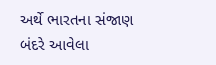અર્થે ભારતના સંજાણ બંદરે આવેલા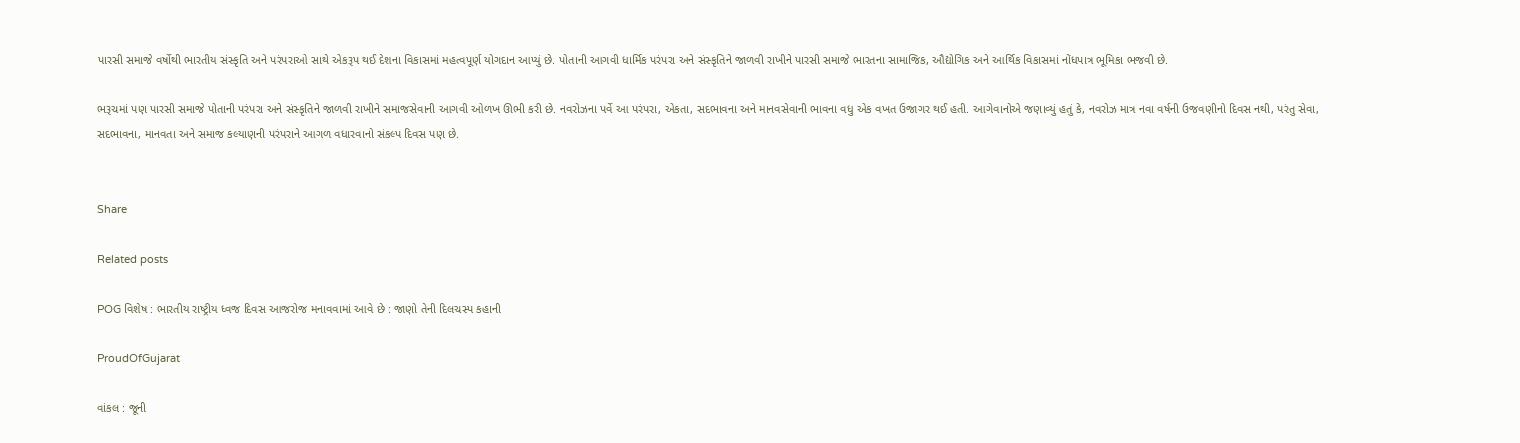પારસી સમાજે વર્ષોથી ભારતીય સંસ્કૃતિ અને પરંપરાઓ સાથે એકરૂપ થઈ દેશના વિકાસમાં મહત્વપૂર્ણ યોગદાન આપ્યું છે. પોતાની આગવી ધાર્મિક પરંપરા અને સંસ્કૃતિને જાળવી રાખીને પારસી સમાજે ભારતના સામાજિક, ઔદ્યોગિક અને આર્થિક વિકાસમાં નોંધપાત્ર ભૂમિકા ભજવી છે.

ભરૂચમાં પણ પારસી સમાજે પોતાની પરંપરા અને સંસ્કૃતિને જાળવી રાખીને સમાજસેવાની આગવી ઓળખ ઊભી કરી છે. નવરોઝના પર્વે આ પરંપરા, એકતા, સદભાવના અને માનવસેવાની ભાવના વધુ એક વખત ઉજાગર થઈ હતી. આગેવાનોએ જણાવ્યું હતું કે, નવરોઝ માત્ર નવા વર્ષની ઉજવણીનો દિવસ નથી, પરંતુ સેવા, સદભાવના, માનવતા અને સમાજ કલ્યાણની પરંપરાને આગળ વધારવાનો સંકલ્પ દિવસ પણ છે.


Share

Related posts

POG વિશેષ : ભારતીય રાષ્ટ્રીય ધ્વજ દિવસ આજરોજ મનાવવામાં આવે છે : જાણો તેની દિલચસ્પ કહાની

ProudOfGujarat

વાંકલ : જૂની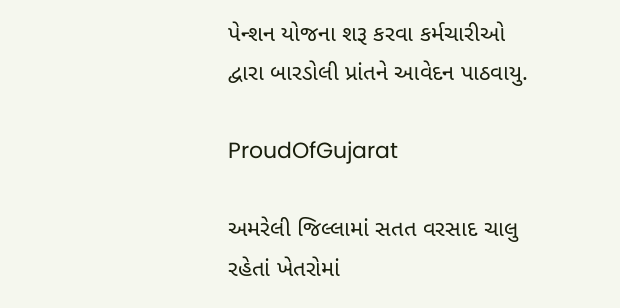પેન્શન યોજના શરૂ કરવા કર્મચારીઓ દ્વારા બારડોલી પ્રાંતને આવેદન પાઠવાયુ.

ProudOfGujarat

અમરેલી જિલ્લામાં સતત વરસાદ ચાલુ રહેતાં ખેતરોમાં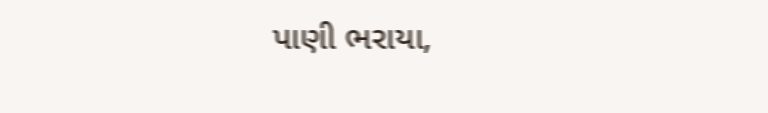પાણી ભરાયા,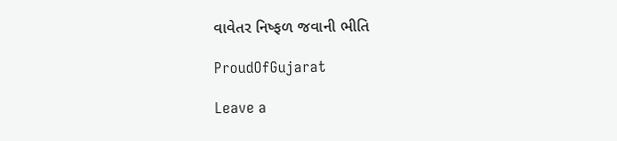વાવેતર નિષ્ફળ જવાની ભીતિ

ProudOfGujarat

Leave a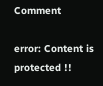Comment

error: Content is protected !!